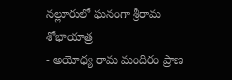నల్లూరులో ఘనంగా శ్రీరామ శోభాయాత్ర
- అయోధ్య రామ మందిరం ప్రాణ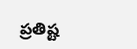ప్రతిష్ట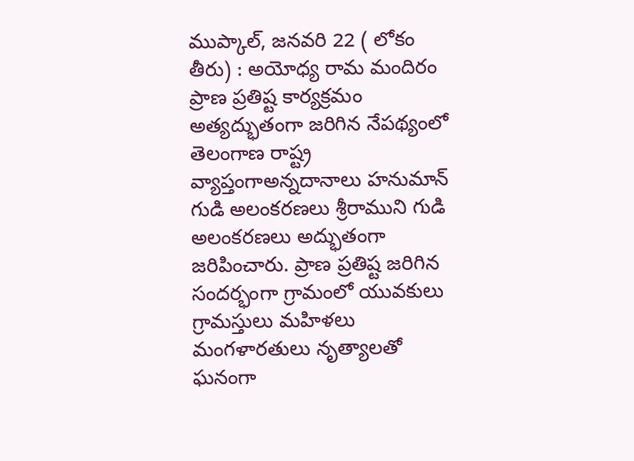ముప్కాల్, జనవరి 22 ( లోకం తీరు) : అయోధ్య రామ మందిరం ప్రాణ ప్రతిష్ట కార్యక్రమం అత్యద్భుతంగా జరిగిన నేపథ్యంలో తెలంగాణ రాష్ట్ర వ్యాప్తంగాఅన్నదానాలు హనుమాన్ గుడి అలంకరణలు శ్రీరాముని గుడి అలంకరణలు అద్భుతంగా జరిపించారు. ప్రాణ ప్రతిష్ట జరిగిన సందర్భంగా గ్రామంలో యువకులు గ్రామస్తులు మహిళలు మంగళారతులు నృత్యాలతో ఘనంగా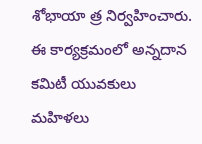శోభాయా త్ర నిర్వహించారు. ఈ కార్యక్రమంలో అన్నదాన కమిటీ యువకులు మహిళలు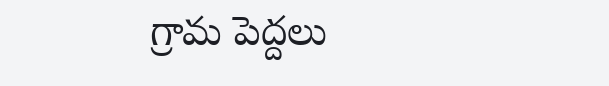గ్రామ పెద్దలు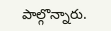పాల్గొన్నారు.